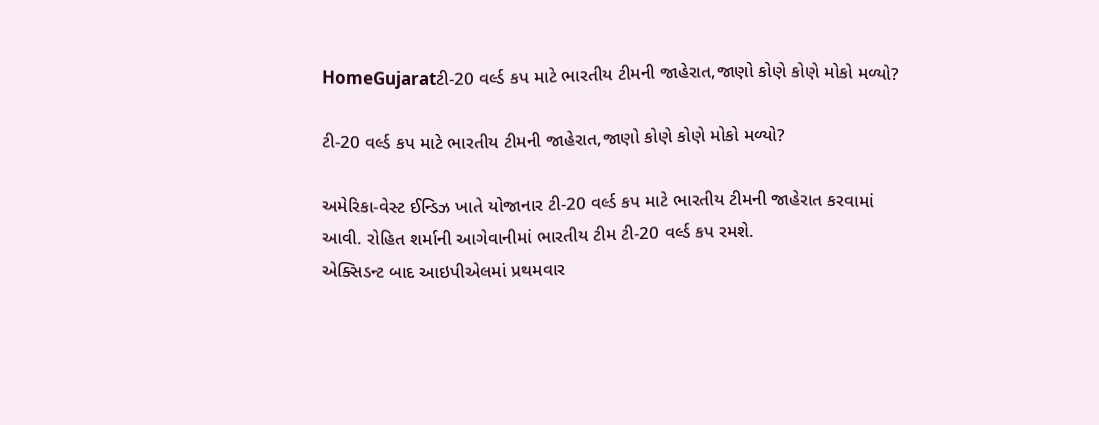HomeGujaratટી-20 વર્લ્ડ કપ માટે ભારતીય ટીમની જાહેરાત,જાણો કોણે કોણે મોકો મળ્યો?

ટી-20 વર્લ્ડ કપ માટે ભારતીય ટીમની જાહેરાત,જાણો કોણે કોણે મોકો મળ્યો?

અમેરિકા-વેસ્ટ ઈન્ડિઝ ખાતે યોજાનાર ટી-20 વર્લ્ડ કપ માટે ભારતીય ટીમની જાહેરાત કરવામાં આવી. રોહિત શર્માની આગેવાનીમાં ભારતીય ટીમ ટી-20 વર્લ્ડ કપ રમશે.
એક્સિડન્ટ બાદ આઇપીએલમાં પ્રથમવાર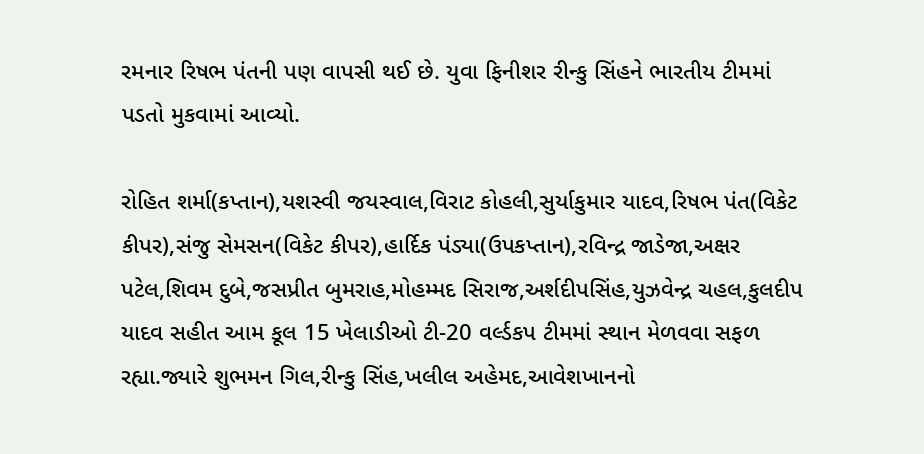રમનાર રિષભ પંતની પણ વાપસી થઈ છે. યુવા ફિનીશર રીન્કુ સિંહને ભારતીય ટીમમાં પડતો મુકવામાં આવ્યો.

રોહિત શર્મા(કપ્તાન),યશસ્વી જયસ્વાલ,વિરાટ કોહલી,સુર્યાકુમાર યાદવ,રિષભ પંત(વિકેટ કીપર),સંજુ સેમસન(વિકેટ કીપર),હાર્દિક પંડ્યા(ઉપકપ્તાન),રવિન્દ્ર જાડેજા,અક્ષર પટેલ,શિવમ દુબે,જસપ્રીત બુમરાહ,મોહમ્મદ સિરાજ,અર્શદીપસિંહ,યુઝવેન્દ્ર ચહલ,કુલદીપ યાદવ સહીત આમ કૂલ 15 ખેલાડીઓ ટી-20 વર્લ્ડકપ ટીમમાં સ્થાન મેળવવા સફળ રહ્યા.જ્યારે શુભમન ગિલ,રીન્કુ સિંહ,ખલીલ અહેમદ,આવેશખાનનો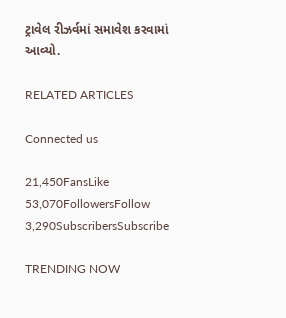ટ્રાવેલ રીઝર્વમાં સમાવેશ કરવામાં આવ્યો.

RELATED ARTICLES

Connected us

21,450FansLike
53,070FollowersFollow
3,290SubscribersSubscribe

TRENDING NOW